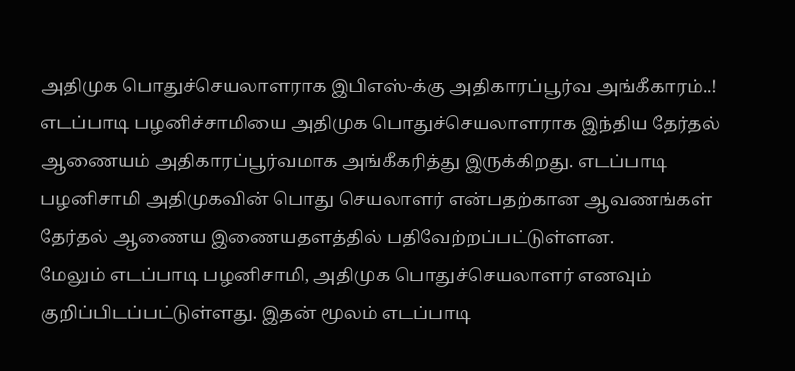அதிமுக பொதுச்செயலாளராக இபிஎஸ்-க்கு அதிகாரப்பூர்வ அங்கீகாரம்..!
எடப்பாடி பழனிச்சாமியை அதிமுக பொதுச்செயலாளராக இந்திய தேர்தல் ஆணையம் அதிகாரப்பூர்வமாக அங்கீகரித்து இருக்கிறது. எடப்பாடி பழனிசாமி அதிமுகவின் பொது செயலாளர் என்பதற்கான ஆவணங்கள் தேர்தல் ஆணைய இணையதளத்தில் பதிவேற்றப்பட்டுள்ளன.
மேலும் எடப்பாடி பழனிசாமி, அதிமுக பொதுச்செயலாளர் எனவும் குறிப்பிடப்பட்டுள்ளது. இதன் மூலம் எடப்பாடி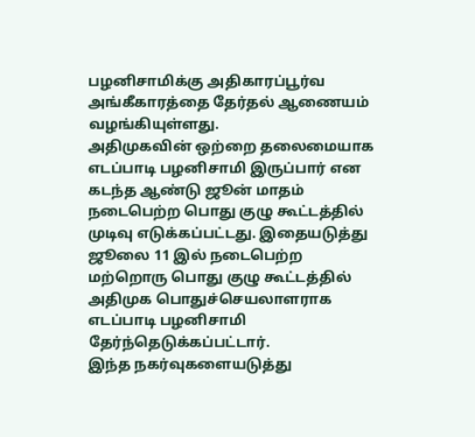பழனிசாமிக்கு அதிகாரப்பூர்வ அங்கீகாரத்தை தேர்தல் ஆணையம் வழங்கியுள்ளது.
அதிமுகவின் ஒற்றை தலைமையாக எடப்பாடி பழனிசாமி இருப்பார் என கடந்த ஆண்டு ஜூன் மாதம் நடைபெற்ற பொது குழு கூட்டத்தில் முடிவு எடுக்கப்பட்டது. இதையடுத்து ஜூலை 11 இல் நடைபெற்ற மற்றொரு பொது குழு கூட்டத்தில் அதிமுக பொதுச்செயலாளராக எடப்பாடி பழனிசாமி தேர்ந்தெடுக்கப்பட்டார்.
இந்த நகர்வுகளையடுத்து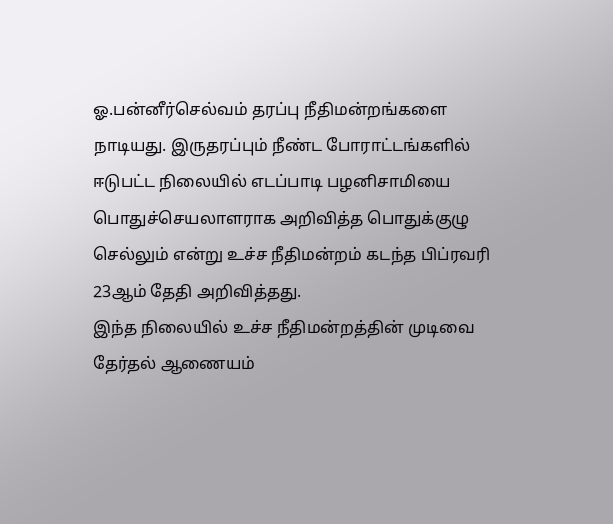ஓ.பன்னீர்செல்வம் தரப்பு நீதிமன்றங்களை நாடியது. இருதரப்பும் நீண்ட போராட்டங்களில் ஈடுபட்ட நிலையில் எடப்பாடி பழனிசாமியை பொதுச்செயலாளராக அறிவித்த பொதுக்குழு செல்லும் என்று உச்ச நீதிமன்றம் கடந்த பிப்ரவரி 23ஆம் தேதி அறிவித்தது.
இந்த நிலையில் உச்ச நீதிமன்றத்தின் முடிவை தேர்தல் ஆணையம்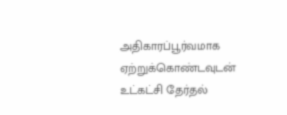அதிகாரப்பூர்வமாக ஏற்றுக்கொண்டவுடன் உட்கட்சி தேர்தல்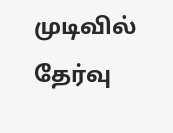முடிவில் தேர்வு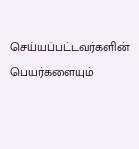செய்யப்பட்டவர்களின் பெயர்களையும்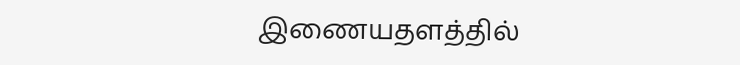இணையதளத்தில்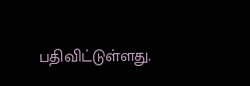பதிவிட்டுள்ளது.